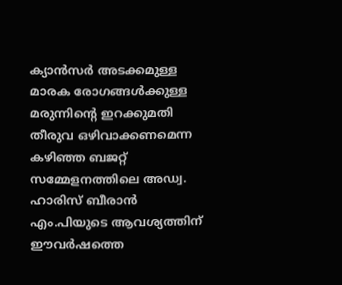ക്യാൻസർ അടക്കമുള്ള മാരക രോഗങ്ങൾക്കുള്ള മരുന്നിന്റെ ഇറക്കുമതി തീരുവ ഒഴിവാക്കണമെന്ന കഴിഞ്ഞ ബജറ്റ് സമ്മേളനത്തിലെ അഡ്വ. ഹാരിസ് ബീരാൻ എം.പിയുടെ ആവശ്യത്തിന് ഈവർഷത്തെ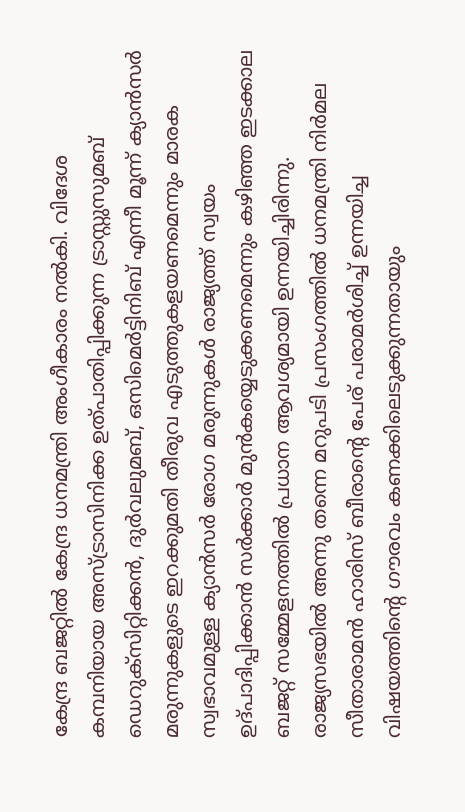കേന്ദ്ര ബജറ്റിൽ കേന്ദ്ര ധനമന്ത്രി അംഗീകാരം നൽകി. വിദേശ കമ്പനിയായ അസ്ട്രാസിനിക്ക ഉത്പാതിപ്പിക്കുന്ന ട്രാസ്റ്റുസുമബ് ഡെറുക്സിറ്റിക്കൻ, ദുർവലുമബ്, ഒസിമെർട്ടിനിബ് എന്നീ മൂന്ന് ക്യാൻസർ മരുന്നുകളുടെ ഇറക്കുമതി തീരുവ എടുത്തുകളയണമെന്നും മാരക സ്വഭാവമുള്ള ക്യാൻസർ രോഗ മരുന്നുകൾ രാജ്യത്ത് സ്വയം ഉദ്പാദിപ്പിക്കാൻ സർക്കാർ മുൻകയ്യെടുക്കണമെന്നും കഴിഞ്ഞ ഇടക്കാല ബജറ്റ് സമ്മേളനത്തിൽ പ്രധാന ആവശ്യമായി ഉന്നയിച്ചിരിന്നു.
രാജ്യസഭയിൽ അന്നു തന്നെ മറുപടി പ്രസംഗത്തിൽ ധനമന്ത്രി നിർമല സീതാരാമൻ ഹാരിസ് ബീരാന്റെ പേര് പരാമർശിച്ച് ഉന്നയിച്ച വിഷയത്തിന്റെ ഗൗരവം കണക്കിലെടുക്കുന്നതായും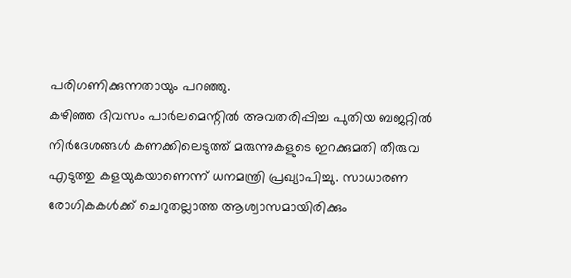പരിഗണിക്കുന്നതായും പറഞ്ഞു.
കഴിഞ്ഞ ദിവസം പാർലമെന്റിൽ അവതരിപ്പിച്ച പുതിയ ബജറ്റിൽ നിർദേശങ്ങൾ കണക്കിലെടുത്ത് മരുന്നുകളുടെ ഇറക്കുമതി തീരുവ എടുത്തു കളയുകയാണെന്ന് ധനമന്ത്രി പ്രഖ്യാപിച്ചു. സാധാരണ രോഗികകൾക്ക് ചെറുതല്ലാത്ത ആശ്വാസമായിരിക്കും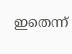ഇതെന്ന്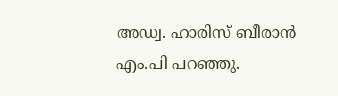അഡ്വ. ഹാരിസ് ബീരാൻ എം.പി പറഞ്ഞു.